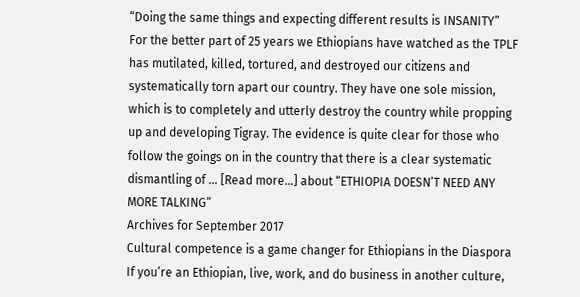“Doing the same things and expecting different results is INSANITY” For the better part of 25 years we Ethiopians have watched as the TPLF has mutilated, killed, tortured, and destroyed our citizens and systematically torn apart our country. They have one sole mission, which is to completely and utterly destroy the country while propping up and developing Tigray. The evidence is quite clear for those who follow the goings on in the country that there is a clear systematic dismantling of … [Read more...] about “ETHIOPIA DOESN’T NEED ANY MORE TALKING”
Archives for September 2017
Cultural competence is a game changer for Ethiopians in the Diaspora
If you’re an Ethiopian, live, work, and do business in another culture,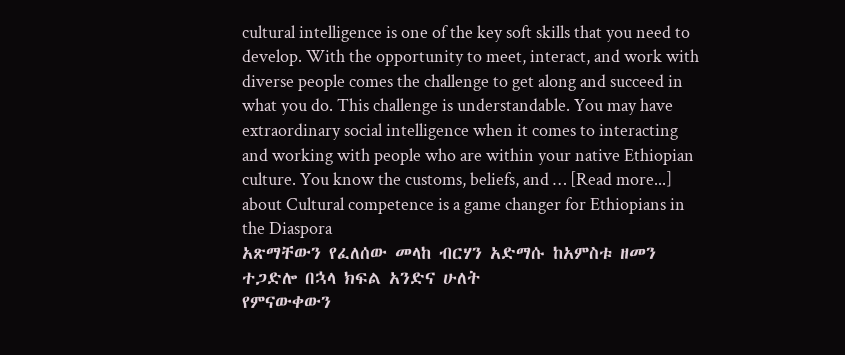cultural intelligence is one of the key soft skills that you need to develop. With the opportunity to meet, interact, and work with diverse people comes the challenge to get along and succeed in what you do. This challenge is understandable. You may have extraordinary social intelligence when it comes to interacting and working with people who are within your native Ethiopian culture. You know the customs, beliefs, and … [Read more...] about Cultural competence is a game changer for Ethiopians in the Diaspora
አጽማቸውን የፈለሰው መላከ ብርሃን አድማሱ ከአምስቱ ዘመን ተጋድሎ በኋላ ክፍል አንድና ሁለት
የምናውቀውን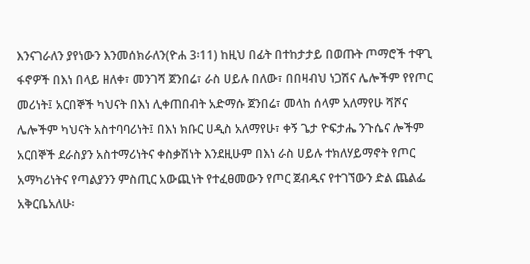እንናገራለን ያየነውን እንመሰክራለን(ዮሐ 3፡11) ከዚህ በፊት በተከታታይ በወጡት ጦማሮች ተዋጊ ፋኖዎች በእነ በላይ ዘለቀ፣ መንገሻ ጀንበሬ፣ ራስ ሀይሉ በለው፣ በበዛብህ ነጋሽና ሌሎችም የየጦር መሪነት፤ አርበኞች ካህናት በእነ ሊቀጠበብት አድማሱ ጀንበሬ፣ መላከ ሰላም አለማየሁ ሻሾና ሌሎችም ካህናት አስተባባሪነት፤ በእነ ክቡር ሀዲስ አለማየሁ፣ ቀኝ ጌታ ዮፍታሔ ንጉሴና ሎችም አርበኞች ደራስያን አስተማሪነትና ቀስቃሽነት እንደዚሁም በእነ ራስ ሀይሉ ተክለሃይማኖት የጦር አማካሪነትና የጣልያንን ምስጢር አውጪነት የተፈፀመውን የጦር ጀብዱና የተገኘውን ድል ጨልፌ አቅርቤአለሁ፡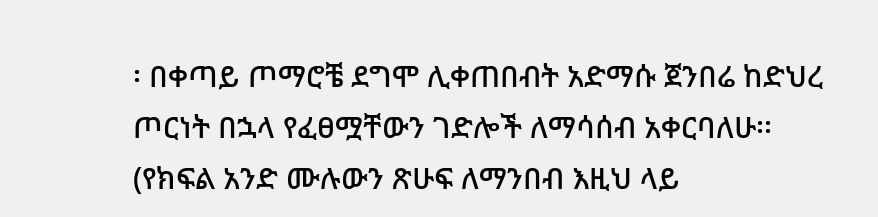፡ በቀጣይ ጦማሮቼ ደግሞ ሊቀጠበብት አድማሱ ጀንበሬ ከድህረ ጦርነት በኋላ የፈፀሟቸውን ገድሎች ለማሳሰብ አቀርባለሁ፡፡ (የክፍል አንድ ሙሉውን ጽሁፍ ለማንበብ እዚህ ላይ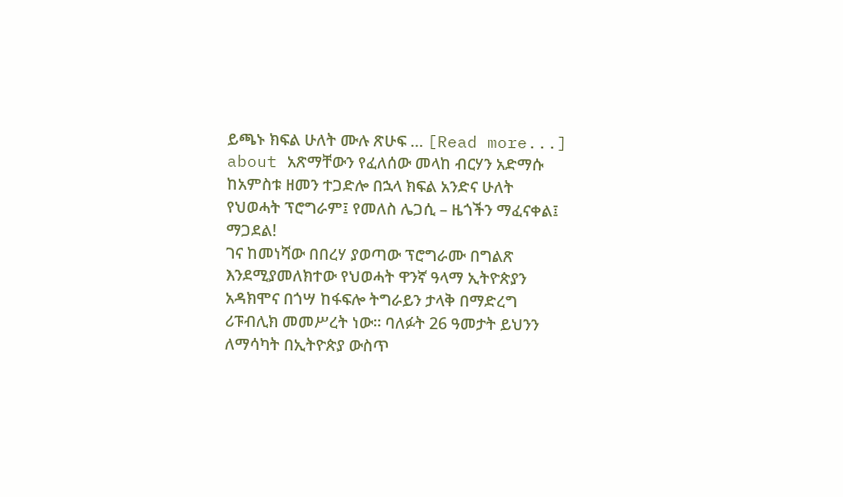ይጫኑ ክፍል ሁለት ሙሉ ጽሁፍ … [Read more...] about አጽማቸውን የፈለሰው መላከ ብርሃን አድማሱ ከአምስቱ ዘመን ተጋድሎ በኋላ ክፍል አንድና ሁለት
የህወሓት ፕሮግራም፤ የመለስ ሌጋሲ – ዜጎችን ማፈናቀል፤ ማጋደል!
ገና ከመነሻው በበረሃ ያወጣው ፕሮግራሙ በግልጽ እንደሚያመለክተው የህወሓት ዋንኛ ዓላማ ኢትዮጵያን አዳክሞና በጎሣ ከፋፍሎ ትግራይን ታላቅ በማድረግ ሪፑብሊክ መመሥረት ነው። ባለፉት 26 ዓመታት ይህንን ለማሳካት በኢትዮጵያ ውስጥ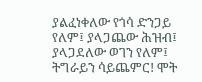ያልፈነቀለው የጎሳ ድንጋይ የለም፤ ያላጋጨው ሕዝብ፤ ያላጋደለው ወገን የለም፤ ትግራይን ሳይጨምር! ሞት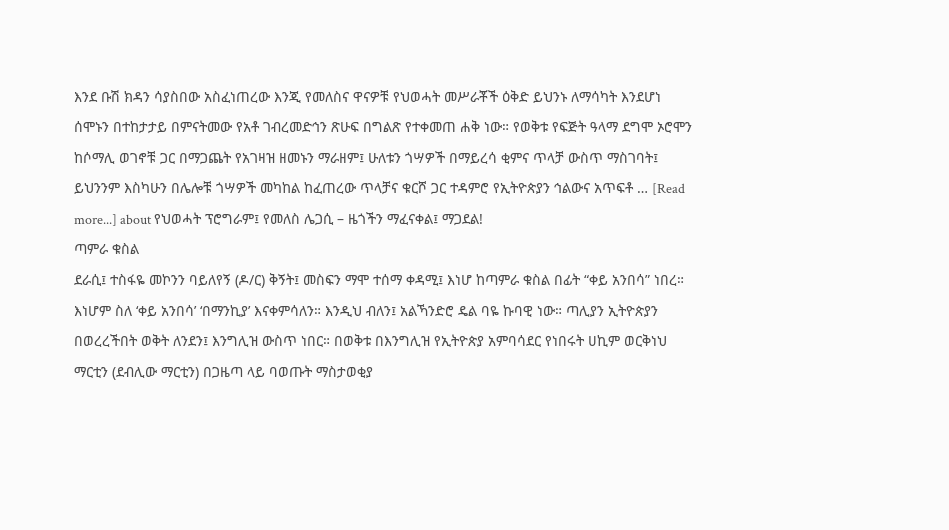እንደ ቡሽ ክዳን ሳያስበው አስፈነጠረው እንጂ የመለስና ዋናዎቹ የህወሓት መሥራቾች ዕቅድ ይህንኑ ለማሳካት እንደሆነ ሰሞኑን በተከታታይ በምናትመው የአቶ ገብረመድኅን ጽሁፍ በግልጽ የተቀመጠ ሐቅ ነው። የወቅቱ የፍጅት ዓላማ ደግሞ ኦሮሞን ከሶማሊ ወገኖቹ ጋር በማጋጨት የአገዛዝ ዘመኑን ማራዘም፤ ሁለቱን ጎሣዎች በማይረሳ ቂምና ጥላቻ ውስጥ ማስገባት፤ ይህንንም እስካሁን በሌሎቹ ጎሣዎች መካከል ከፈጠረው ጥላቻና ቁርሾ ጋር ተዳምሮ የኢትዮጵያን ኅልውና አጥፍቶ … [Read more...] about የህወሓት ፕሮግራም፤ የመለስ ሌጋሲ – ዜጎችን ማፈናቀል፤ ማጋደል!
ጣምራ ቁስል
ደራሲ፤ ተስፋዬ መኮንን ባይለየኝ (ዶ/ር) ቅኝት፤ መስፍን ማሞ ተሰማ ቀዳሚ፤ እነሆ ከጣምራ ቁስል በፊት “ቀይ አንበሳ” ነበረ። እነሆም ስለ ‘ቀይ አንበሳ’ ‘በማንኪያ’ እናቀምሳለን። እንዲህ ብለን፤ አልኻንድሮ ዴል ባዬ ኩባዊ ነው። ጣሊያን ኢትዮጵያን በወረረችበት ወቅት ለንደን፤ እንግሊዝ ውስጥ ነበር። በወቅቱ በእንግሊዝ የኢትዮጵያ አምባሳደር የነበሩት ሀኪም ወርቅነህ ማርቲን (ደብሊው ማርቲን) በጋዜጣ ላይ ባወጡት ማስታወቂያ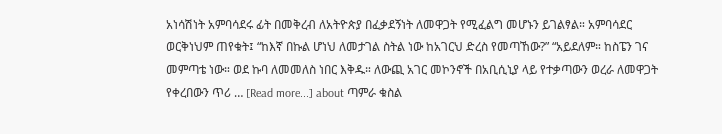አነሳሽነት አምባሳደሩ ፊት በመቅረብ ለአትዮጵያ በፈቃደኝነት ለመዋጋት የሚፈልግ መሆኑን ይገልፃል። አምባሳደር ወርቅነህም ጠየቁት፤ “ከእኛ በኩል ሆነህ ለመታገል ስትል ነው ከአገርህ ድረስ የመጣኸው?” “አይደለም። ከስፔን ገና መምጣቴ ነው። ወደ ኩባ ለመመለስ ነበር እቅዱ። ለውጪ አገር መኮንኖች በአቢሲኒያ ላይ የተቃጣውን ወረራ ለመዋጋት የቀረበውን ጥሪ … [Read more...] about ጣምራ ቁስል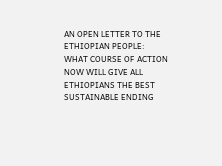AN OPEN LETTER TO THE ETHIOPIAN PEOPLE:
WHAT COURSE OF ACTION NOW WILL GIVE ALL ETHIOPIANS THE BEST SUSTAINABLE ENDING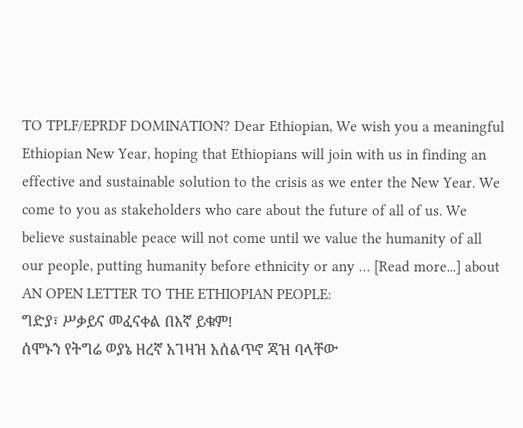TO TPLF/EPRDF DOMINATION? Dear Ethiopian, We wish you a meaningful Ethiopian New Year, hoping that Ethiopians will join with us in finding an effective and sustainable solution to the crisis as we enter the New Year. We come to you as stakeholders who care about the future of all of us. We believe sustainable peace will not come until we value the humanity of all our people, putting humanity before ethnicity or any … [Read more...] about AN OPEN LETTER TO THE ETHIOPIAN PEOPLE:
ግድያ፣ ሥቃይና መፈናቀል በእኛ ይቁም!
ሰሞኑን የትግሬ ወያኔ ዘረኛ አገዛዝ አሰልጥኖ ጃዝ ባላቸው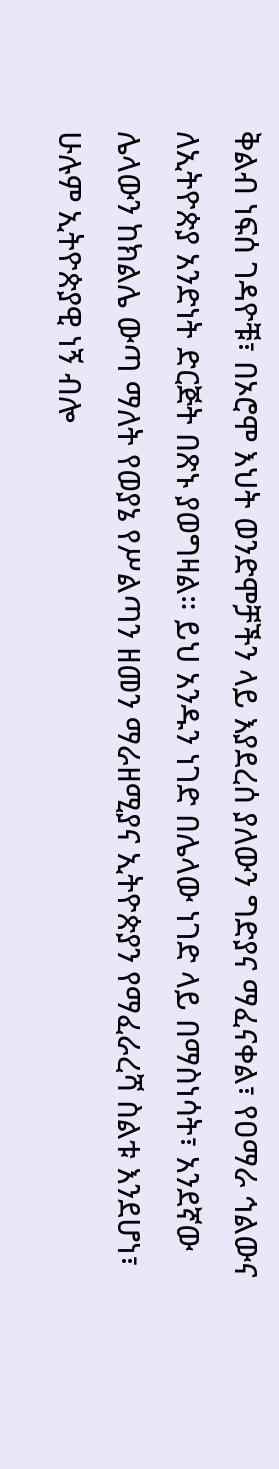ቅልብ ነፍሰ ገዳዮቹ፣ በኦሮሞ እህት ወንድሞቻችን ላይ እያደረሰ ያለውን ግድያና ማፈናቀል፣ የዐማራ ኅልውና ለኢትዮጵያ አንድነት ድርጅት በጽኑ ያወግዛል። ይህ አንዱን ነገድ በሌላው ነገድ ላይ በማስነሳት፣ አንደኛው ሌላውን ከክልሌ ውጣ ማለት የወያኔ የሥልጣን ዘመን ማራዘሚያና ኢትዮጵያን የማፈራረሻ ስልቱ እንደሆነ፣ ሁሉም ኢትዮጵያዊ ነኝ ብሎ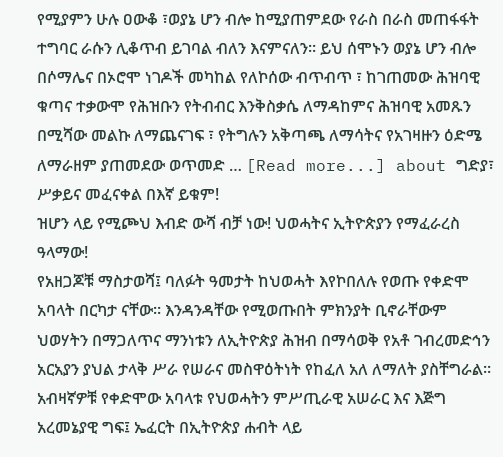የሚያምን ሁሉ ዐውቆ ፣ወያኔ ሆን ብሎ ከሚያጠምደው የራስ በራስ መጠፋፋት ተግባር ራሱን ሊቆጥብ ይገባል ብለን እናምናለን። ይህ ሰሞኑን ወያኔ ሆን ብሎ በሶማሌና በኦሮሞ ነገዶች መካከል የለኮሰው ብጥብጥ ፣ ከገጠመው ሕዝባዊ ቁጣና ተቃውሞ የሕዝቡን የትብብር እንቅስቃሴ ለማዳከምና ሕዝባዊ አመጹን በሚሻው መልኩ ለማጨናገፍ ፣ የትግሉን አቅጣጫ ለማሳትና የአገዛዙን ዕድሜ ለማራዘም ያጠመደው ወጥመድ … [Read more...] about ግድያ፣ ሥቃይና መፈናቀል በእኛ ይቁም!
ዝሆን ላይ የሚጮህ እብድ ውሻ ብቻ ነው! ህወሓትና ኢትዮጵያን የማፈራረስ ዓላማው!
የአዘጋጆቹ ማስታወሻ፤ ባለፉት ዓመታት ከህወሓት እየኮበለሉ የወጡ የቀድሞ አባላት በርካታ ናቸው። እንዳንዳቸው የሚወጡበት ምክንያት ቢኖራቸውም ህወሃትን በማጋለጥና ማንነቱን ለኢትዮጵያ ሕዝብ በማሳወቅ የአቶ ገብረመድኅን አርአያን ያህል ታላቅ ሥራ የሠራና መስዋዕትነት የከፈለ አለ ለማለት ያስቸግራል። አብዛኛዎቹ የቀድሞው አባላቱ የህወሓትን ምሥጢራዊ አሠራር እና እጅግ አረመኔያዊ ግፍ፤ ኤፈርት በኢትዮጵያ ሐብት ላይ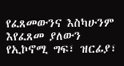የፈጸመውንና እስካሁንም እየፈጸመ ያለውን የኢኮኖሚ ግፍ፣ ዝርፊያ፣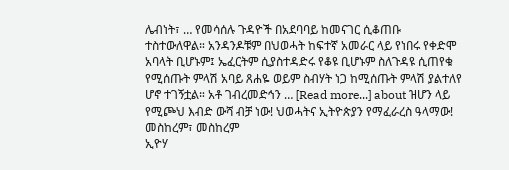ሌብነት፣ … የመሳሰሉ ጉዳዮች በአደባባይ ከመናገር ሲቆጠቡ ተስተውለዋል። አንዳንዶቹም በህወሓት ከፍተኛ አመራር ላይ የነበሩ የቀድሞ አባላት ቢሆኑም፤ ኤፈርትም ሲያስተዳድሩ የቆዩ ቢሆኑም ስለጉዳዩ ሲጠየቁ የሚሰጡት ምላሽ አባይ ጸሐዬ ወይም ስብሃት ነጋ ከሚሰጡት ምላሽ ያልተለየ ሆኖ ተገኝቷል። አቶ ገብረመድኅን … [Read more...] about ዝሆን ላይ የሚጮህ እብድ ውሻ ብቻ ነው! ህወሓትና ኢትዮጵያን የማፈራረስ ዓላማው!
መስከረም፣ መስከረም
ኢዮሃ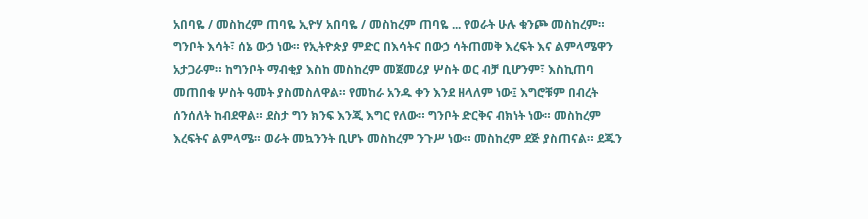አበባዬ / መስከረም ጠባዬ ኢዮሃ አበባዬ / መስከረም ጠባዬ ... የወራት ሁሉ ቁንጮ መስከረም። ግንቦት እሳት፣ ሰኔ ውኃ ነው። የኢትዮጵያ ምድር በእሳትና በውኃ ሳትጠመቅ እረፍት እና ልምላሜዋን አታጋራም። ከግንቦት ማብቂያ እስከ መስከረም መጀመሪያ ሦስት ወር ብቻ ቢሆንም፣ እስኪጠባ መጠበቁ ሦስት ዓመት ያስመስለዋል። የመከራ አንዱ ቀን እንደ ዘላለም ነው፤ እግሮቹም በብረት ሰንሰለት ከብደዋል። ደስታ ግን ክንፍ እንጂ እግር የለው። ግንቦት ድርቅና ብክነት ነው። መስከረም እረፍትና ልምላሜ። ወራት መኳንንት ቢሆኑ መስከረም ንጉሥ ነው። መስከረም ደጅ ያስጠናል። ደጁን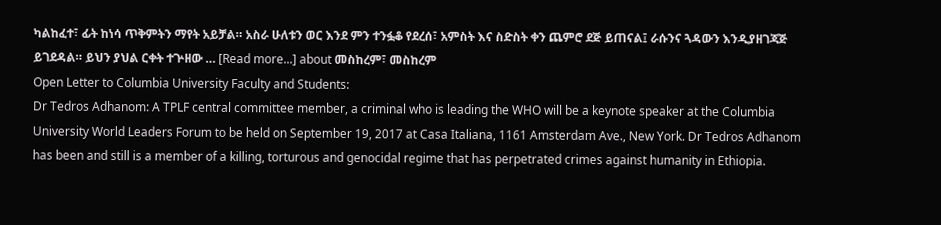ካልከፈተ፣ ፊት ከነሳ ጥቅምትን ማየት አይቻል። አስራ ሁለቱን ወር እንደ ምን ተንፏቆ የደረሰ፣ አምስት እና ስድስት ቀን ጨምሮ ደጅ ይጠናል፤ ራሱንና ጓዳውን እንዲያዘገጃጅ ይገደዳል። ይህን ያህል ርቀት ተጕዘው … [Read more...] about መስከረም፣ መስከረም
Open Letter to Columbia University Faculty and Students:
Dr Tedros Adhanom: A TPLF central committee member, a criminal who is leading the WHO will be a keynote speaker at the Columbia University World Leaders Forum to be held on September 19, 2017 at Casa Italiana, 1161 Amsterdam Ave., New York. Dr Tedros Adhanom has been and still is a member of a killing, torturous and genocidal regime that has perpetrated crimes against humanity in Ethiopia.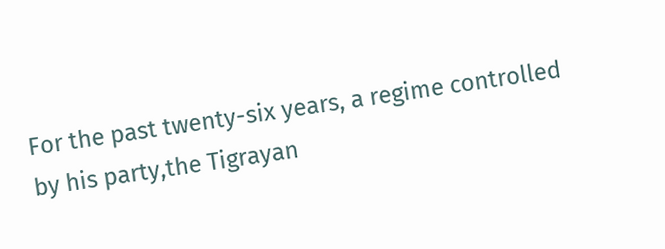For the past twenty-six years, a regime controlled by his party,the Tigrayan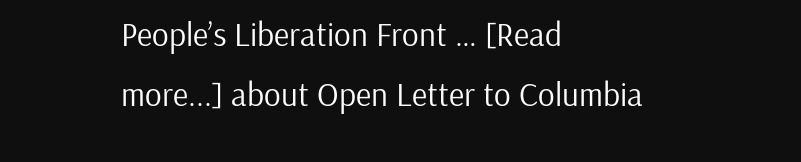People’s Liberation Front … [Read more...] about Open Letter to Columbia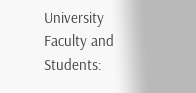University Faculty and Students: